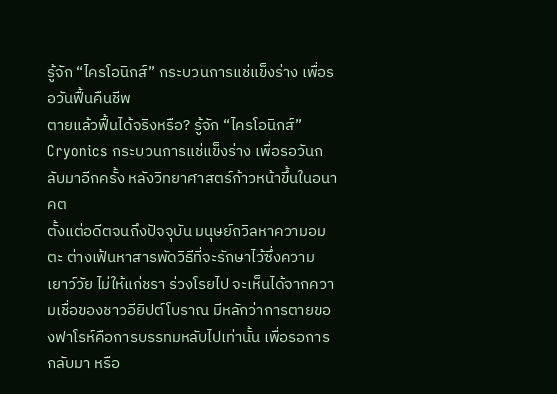รู้จัก “ไครโอนิกส์” กระบวนการแช่แข็งร่าง เพื่อรอวันฟื้นคืนชีพ
ตายแล้วฟื้นได้จริงหรือ? รู้จัก “ไครโอนิกส์” Cryonics กระบวนการแช่แข็งร่าง เพื่อรอวันกลับมาอีกครั้ง หลังวิทยาศาสตร์ก้าวหน้าขึ้นในอนาคต
ตั้งแต่อดีตจนถึงปัจจุบัน มนุษย์ถวิลหาความอมตะ ต่างเฟ้นหาสารพัดวิธีที่จะรักษาไว้ซึ่งความ เยาว์วัย ไม่ให้แก่ชรา ร่วงโรยไป จะเห็นได้จากความเชื่อของชาวอียิปต์โบราณ มีหลักว่าการตายของฟาโรห์คือการบรรทมหลับไปเท่านั้น เพื่อรอการกลับมา หรือ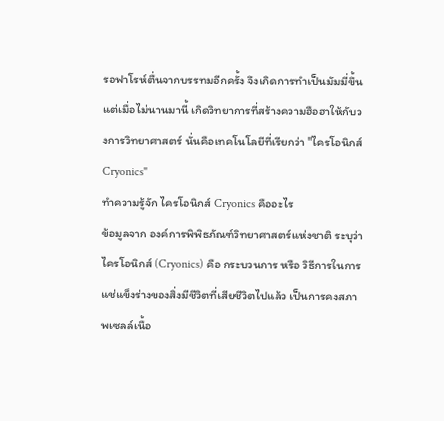รอฟาโรห์ตื่นจากบรรทมอีกครั้ง จึงเกิดการทำเป็นมัมมี่ขึ้น
แต่เมื่อไม่นานมานี้ เกิดวิทยาการที่สร้างความฮือฮาให้กับวงการวิทยาศาสตร์ นั่นคือเทคโนโลยีที่เรียกว่า "ไครโอนิกส์ Cryonics"
ทำความรู้จัก ไครโอนิกส์ Cryonics คืออะไร
ข้อมูลจาก องค์การพิพิธภัณฑ์วิทยาศาสตร์แห่งชาติ ระบุว่า ไครโอนิกส์ (Cryonics) คือ กระบวนการ หรือ วิธีการในการแช่แข็งร่างของสิ่งมีชีวิตที่เสียชีวิตไปแล้ว เป็นการคงสภาพเซลล์เนื้อ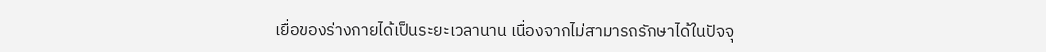เยื่อของร่างกายได้เป็นระยะเวลานาน เนื่องจากไม่สามารถรักษาได้ในปัจจุ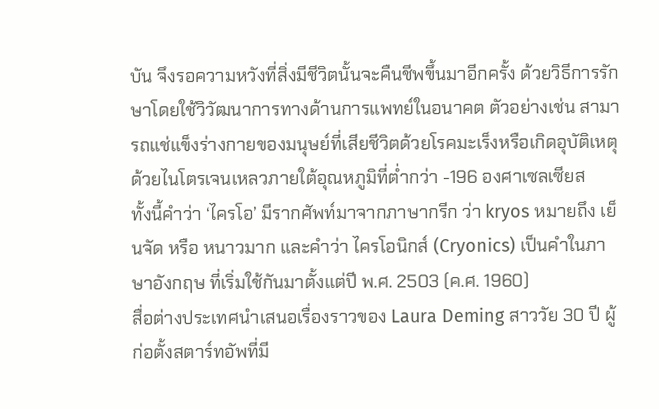บัน จึงรอความหวังที่สิ่งมีชีวิตนั้นจะคืนชีพขึ้นมาอีกครั้ง ด้วยวิธีการรักษาโดยใช้วิวัฒนาการทางด้านการแพทย์ในอนาคต ตัวอย่างเช่น สามารถแช่แข็งร่างกายของมนุษย์ที่เสียชีวิตด้วยโรคมะเร็งหรือเกิดอุบัติเหตุ ด้วยไนโตรเจนเหลวภายใต้อุณหภูมิที่ต่ำกว่า -196 องศาเซลเซียส
ทั้งนี้คำว่า ‘ไครโอ’ มีรากศัพท์มาจากภาษากรีก ว่า kryos หมายถึง เย็นจัด หรือ หนาวมาก และคำว่า ไครโอนิกส์ (Cryonics) เป็นคำในภาษาอังกฤษ ที่เริ่มใช้กันมาตั้งแต่ปี พ.ศ. 2503 (ค.ศ. 1960)
สื่อต่างประเทศนำเสนอเรื่องราวของ Laura Deming สาววัย 30 ปี ผู้ก่อตั้งสตาร์ทอัพที่มี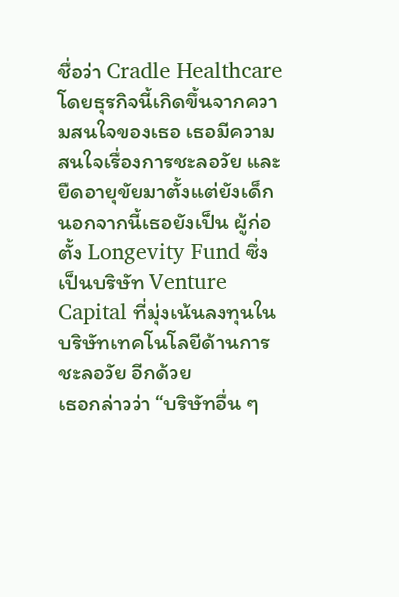ชื่อว่า Cradle Healthcare โดยธุรกิจนี้เกิดขึ้นจากความสนใจของเธอ เธอมีความสนใจเรื่องการชะลอวัย และยืดอายุขัยมาตั้งแต่ยังเด็ก นอกจากนี้เธอยังเป็น ผู้ก่อตั้ง Longevity Fund ซึ่งเป็นบริษัท Venture Capital ที่มุ่งเน้นลงทุนในบริษัทเทคโนโลยีด้านการชะลอวัย อีกด้วย
เธอกล่าวว่า “บริษัทอื่น ๆ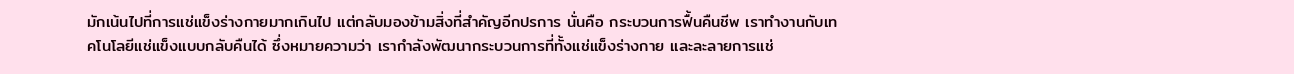มักเน้นไปที่การแช่แข็งร่างกายมากเกินไป แต่กลับมองข้ามสิ่งที่สำคัญอีกปรการ นั่นคือ กระบวนการฟื้นคืนชีพ เราทำงานกับเทคโนโลยีแช่แข็งแบบกลับคืนได้ ซึ่งหมายความว่า เรากำลังพัฒนากระบวนการที่ทั้งแช่แข็งร่างกาย และละลายการแช่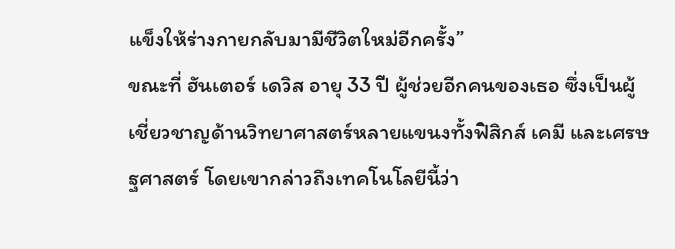แข็งให้ร่างกายกลับมามีชีวิตใหม่อีกครั้ง”
ขณะที่ ฮันเตอร์ เดวิส อายุ 33 ปี ผู้ช่วยอีกคนของเธอ ซึ่งเป็นผู้เชี่ยวชาญด้านวิทยาศาสตร์หลายแขนงทั้งฟิสิกส์ เคมี และเศรษฐศาสตร์ โดยเขากล่าวถึงเทคโนโลยีนี้ว่า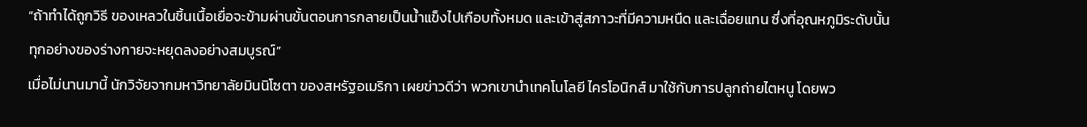“ถ้าทำได้ถูกวิธี ของเหลวในชิ้นเนื้อเยื่อจะข้ามผ่านขั้นตอนการกลายเป็นน้ำแข็งไปเกือบทั้งหมด และเข้าสู่สภาวะที่มีความหนืด และเฉื่อยแทน ซึ่งที่อุณหภูมิระดับนั้น ทุกอย่างของร่างกายจะหยุดลงอย่างสมบูรณ์”
เมื่อไม่นานมานี้ นักวิจัยจากมหาวิทยาลัยมินนิโซตา ของสหรัฐอเมริกา เผยข่าวดีว่า พวกเขานำเทคโนโลยี ไครโอนิกส์ มาใช้กับการปลูกถ่ายไตหนู โดยพว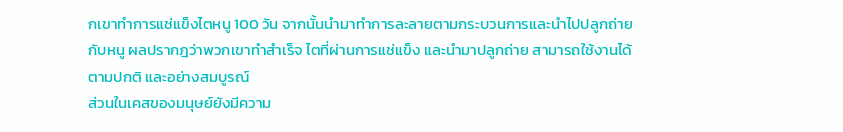กเขาทำการแช่แข็งไตหนู 100 วัน จากนั้นนำมาทำการละลายตามกระบวนการและนำไปปลูกถ่ายกับหนู ผลปรากฎว่าพวกเขาทำสำเร็จ ไตที่ผ่านการแช่แข็ง และนำมาปลูกถ่าย สามารถใช้งานได้ตามปกติ และอย่างสมบูรณ์
ส่วนในเคสของมนุษย์ยังมีความ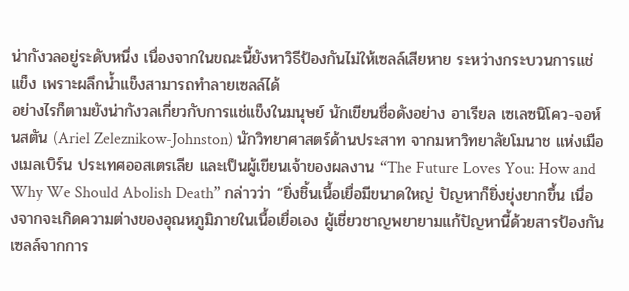น่ากังวลอยู่ระดับหนึ่ง เนื่องจากในขณะนี้ยังหาวิธีป้องกันไม่ให้เซลล์เสียหาย ระหว่างกระบวนการแช่แข็ง เพราะผลึกน้ำแข็งสามารถทำลายเซลล์ได้
อย่างไรก็ตามยังน่ากังวลเกี่ยวกับการแช่แข็งในมนุษย์ นักเขียนชื่อดังอย่าง อาเรียล เซเลซนิโคว-จอห์นสตัน (Ariel Zeleznikow-Johnston) นักวิทยาศาสตร์ด้านประสาท จากมหาวิทยาลัยโมนาช แห่งเมืองเมลเบิร์น ประเทศออสเตรเลีย และเป็นผู้เขียนเจ้าของผลงาน “The Future Loves You: How and Why We Should Abolish Death” กล่าวว่า “ยิ่งชิ้นเนื้อเยื่อมีขนาดใหญ่ ปัญหาก็ยิ่งยุ่งยากขึ้น เนื่องจากจะเกิดความต่างของอุณหภูมิภายในเนื้อเยื่อเอง ผู้เชี่ยวชาญพยายามแก้ปัญหานี้ด้วยสารป้องกันเซลล์จากการ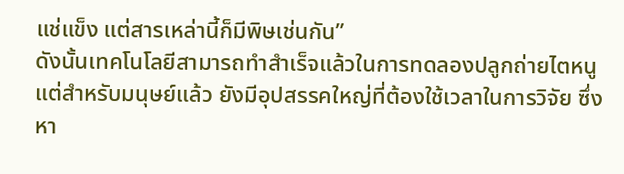แช่แข็ง แต่สารเหล่านี้ก็มีพิษเช่นกัน”
ดังนั้นเทคโนโลยีสามารถทำสำเร็จแล้วในการทดลองปลูกถ่ายไตหนู แต่สำหรับมนุษย์แล้ว ยังมีอุปสรรคใหญ่ที่ต้องใช้เวลาในการวิจัย ซึ่งหา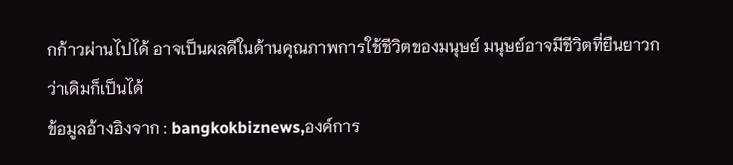กก้าวผ่านไปได้ อาจเป็นผลดีในด้านคุณภาพการใช้ชีวิตของมนุษย์ มนุษย์อาจมีชีวิตที่ยืนยาวกว่าเดิมก็เป็นได้
ข้อมูลอ้างอิงจาก : bangkokbiznews,องค์การ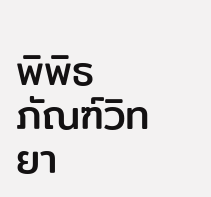พิพิธภัณฑ์วิทยา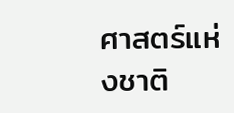ศาสตร์แห่งชาติ